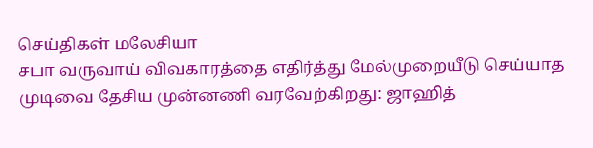செய்திகள் மலேசியா
சபா வருவாய் விவகாரத்தை எதிர்த்து மேல்முறையீடு செய்யாத முடிவை தேசிய முன்னணி வரவேற்கிறது: ஜாஹித்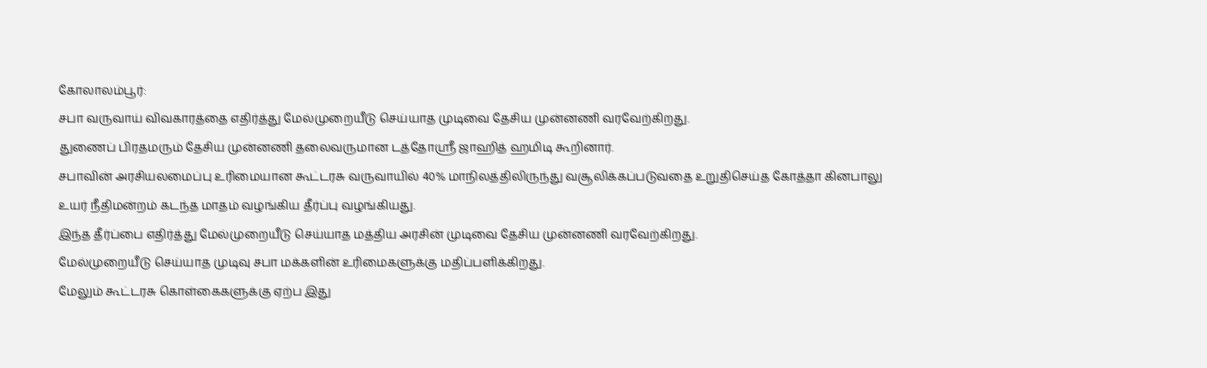கோலாலம்பூர்:
சபா வருவாய் விவகாரத்தை எதிர்த்து மேல்முறையீடு செய்யாத முடிவை தேசிய முன்னணி வரவேற்கிறது.
துணைப் பிரதமரும் தேசிய முன்னணி தலைவருமான டத்தோஸ்ரீ ஜாஹித் ஹமிடி கூறினார்.
சபாவின் அரசியலமைப்பு உரிமையான கூட்டரசு வருவாயில் 40% மாநிலத்திலிருந்து வசூலிக்கப்படுவதை உறுதிசெய்த கோத்தா கினபாலு உயர் நீதிமன்றம் கடந்த மாதம் வழங்கிய தீர்ப்பு வழங்கியது.
இந்த தீர்ப்பை எதிர்த்து மேல்முறையீடு செய்யாத மத்திய அரசின் முடிவை தேசிய முன்னணி வரவேற்கிறது.
மேல்முறையீடு செய்யாத முடிவு சபா மக்களின் உரிமைகளுக்கு மதிப்பளிக்கிறது.
மேலும் கூட்டரசு கொள்கைகளுக்கு ஏற்ப இது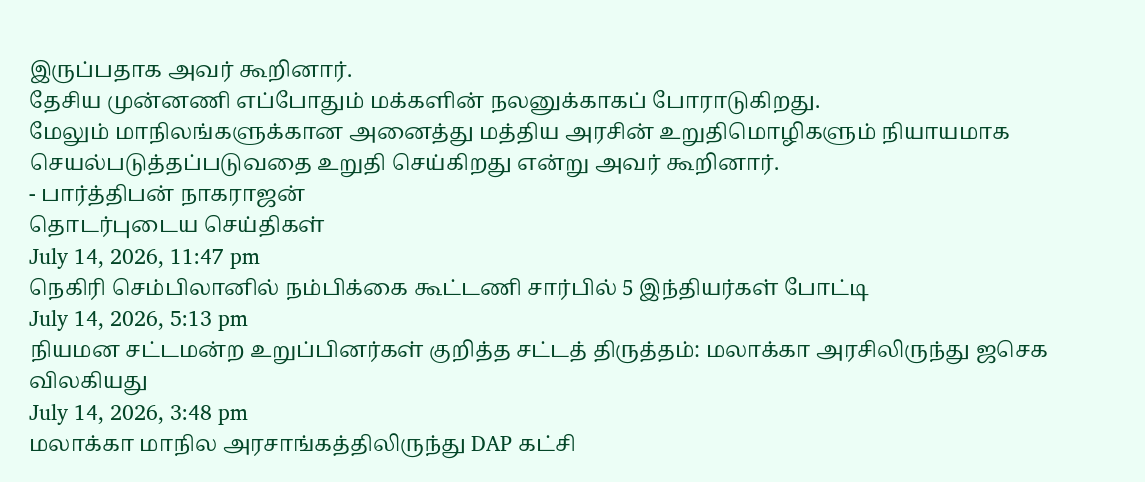இருப்பதாக அவர் கூறினார்.
தேசிய முன்னணி எப்போதும் மக்களின் நலனுக்காகப் போராடுகிறது.
மேலும் மாநிலங்களுக்கான அனைத்து மத்திய அரசின் உறுதிமொழிகளும் நியாயமாக செயல்படுத்தப்படுவதை உறுதி செய்கிறது என்று அவர் கூறினார்.
- பார்த்திபன் நாகராஜன்
தொடர்புடைய செய்திகள்
July 14, 2026, 11:47 pm
நெகிரி செம்பிலானில் நம்பிக்கை கூட்டணி சார்பில் 5 இந்தியர்கள் போட்டி
July 14, 2026, 5:13 pm
நியமன சட்டமன்ற உறுப்பினர்கள் குறித்த சட்டத் திருத்தம்: மலாக்கா அரசிலிருந்து ஜசெக விலகியது
July 14, 2026, 3:48 pm
மலாக்கா மாநில அரசாங்கத்திலிருந்து DAP கட்சி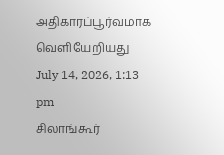அதிகாரப்பூர்வமாக வெளியேறியது
July 14, 2026, 1:13 pm
சிலாங்கூர்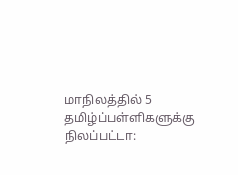மாநிலத்தில் 5 தமிழ்ப்பள்ளிகளுக்கு நிலப்பட்டா: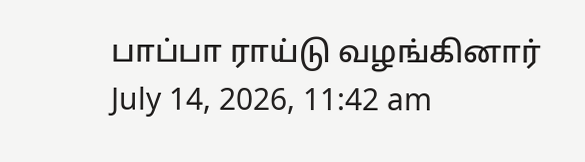பாப்பா ராய்டு வழங்கினார்
July 14, 2026, 11:42 am